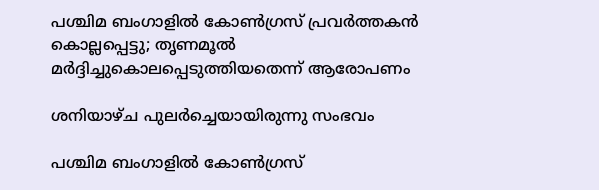പശ്ചിമ ബംഗാളില്‍ കോണ്‍ഗ്രസ് പ്രവര്‍ത്തകന്‍ കൊല്ലപ്പെട്ടു; തൃണമൂല്‍ മര്‍ദ്ദിച്ചുകൊലപ്പെടുത്തിയതെന്ന് ആരോപണം

ശനിയാഴ്ച പുലര്‍ച്ചെയായിരുന്നു സംഭവം

പശ്ചിമ ബംഗാളില്‍ കോണ്‍ഗ്രസ്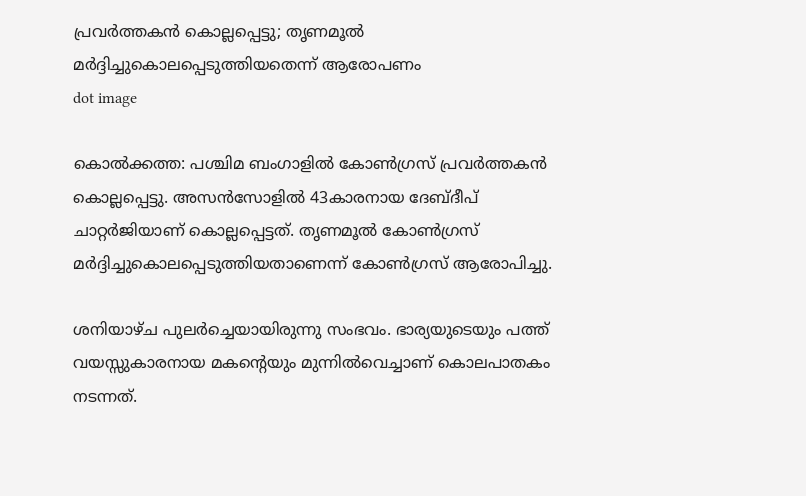പ്രവര്‍ത്തകന്‍ കൊല്ലപ്പെട്ടു; തൃണമൂല്‍ മര്‍ദ്ദിച്ചുകൊലപ്പെടുത്തിയതെന്ന് ആരോപണം
dot image

കൊല്‍ക്കത്ത: പശ്ചിമ ബംഗാളില്‍ കോണ്‍ഗ്രസ് പ്രവര്‍ത്തകന്‍ കൊല്ലപ്പെട്ടു. അസന്‍സോളില്‍ 43കാരനായ ദേബ്ദീപ് ചാറ്റര്‍ജിയാണ് കൊല്ലപ്പെട്ടത്. തൃണമൂല്‍ കോണ്‍ഗ്രസ് മര്‍ദ്ദിച്ചുകൊലപ്പെടുത്തിയതാണെന്ന് കോണ്‍ഗ്രസ് ആരോപിച്ചു.

ശനിയാഴ്ച പുലര്‍ച്ചെയായിരുന്നു സംഭവം. ഭാര്യയുടെയും പത്ത് വയസ്സുകാരനായ മകന്റെയും മുന്നില്‍വെച്ചാണ് കൊലപാതകം നടന്നത്.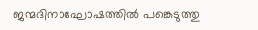ജന്മദിനാഘോഷത്തില്‍ പങ്കെടുത്തു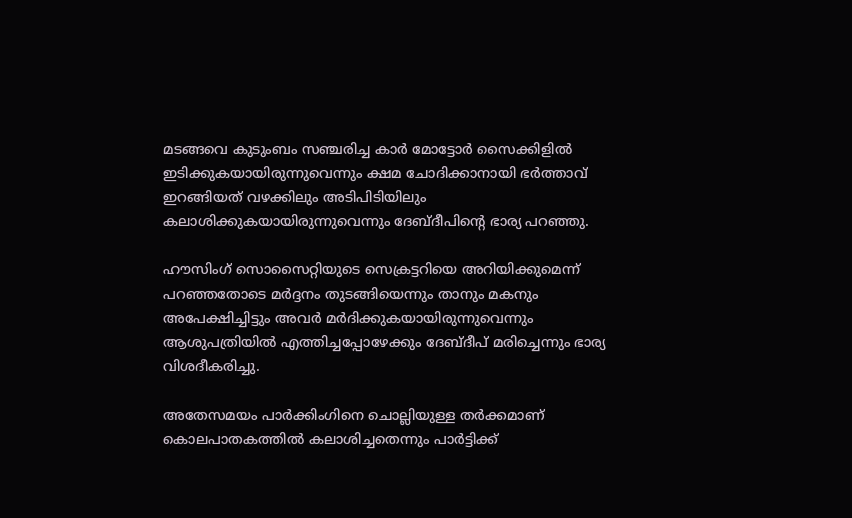മടങ്ങവെ കുടുംബം സഞ്ചരിച്ച കാര്‍ മോട്ടോര്‍ സൈക്കിളില്‍ ഇടിക്കുകയായിരുന്നുവെന്നും ക്ഷമ ചോദിക്കാനായി ഭര്‍ത്താവ് ഇറങ്ങിയത് വഴക്കിലും അടിപിടിയിലും കലാശിക്കുകയായിരുന്നുവെന്നും ദേബ്ദീപിന്റെ ഭാര്യ പറഞ്ഞു.

ഹൗസിംഗ് സൊസൈറ്റിയുടെ സെക്രട്ടറിയെ അറിയിക്കുമെന്ന് പറഞ്ഞതോടെ മര്‍ദ്ദനം തുടങ്ങിയെന്നും താനും മകനും അപേക്ഷിച്ചിട്ടും അവര്‍ മര്‍ദിക്കുകയായിരുന്നുവെന്നും ആശുപത്രിയില്‍ എത്തിച്ചപ്പോഴേക്കും ദേബ്ദീപ് മരിച്ചെന്നും ഭാര്യ വിശദീകരിച്ചു.

അതേസമയം പാര്‍ക്കിംഗിനെ ചൊല്ലിയുള്ള തര്‍ക്കമാണ് കൊലപാതകത്തില്‍ കലാശിച്ചതെന്നും പാര്‍ട്ടിക്ക്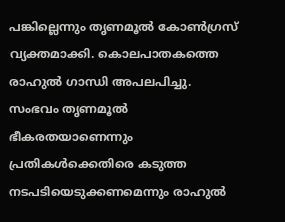പങ്കില്ലെന്നും തൃണമൂല്‍ കോണ്‍ഗ്രസ് വ്യക്തമാക്കി. കൊലപാതകത്തെ രാഹുല്‍ ഗാന്ധി അപലപിച്ചു. സംഭവം തൃണമൂല്‍ ഭീകരതയാണെന്നും പ്രതികള്‍ക്കെതിരെ കടുത്ത നടപടിയെടുക്കണമെന്നും രാഹുല്‍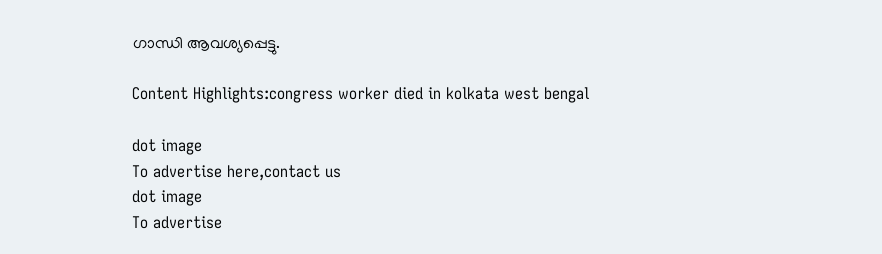ഗാന്ധി ആവശ്യപ്പെട്ടു.

Content Highlights:congress worker died in kolkata west bengal

dot image
To advertise here,contact us
dot image
To advertise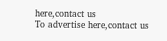here,contact us
To advertise here,contact us